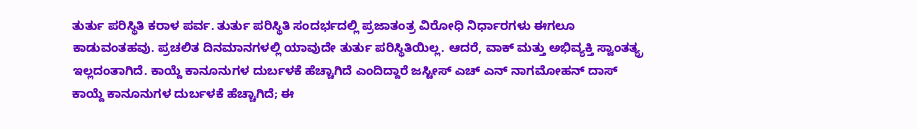ತುರ್ತು ಪರಿಸ್ಥಿತಿ ಕರಾಳ ಪರ್ವ. ತುರ್ತು ಪರಿಸ್ಥಿತಿ ಸಂದರ್ಭದಲ್ಲಿ ಪ್ರಜಾತಂತ್ರ ವಿರೋಧಿ ನಿರ್ಧಾರಗಳು ಈಗಲೂ ಕಾಡುವಂತಹವು. ಪ್ರಚಲಿತ ದಿನಮಾನಗಳಲ್ಲಿ ಯಾವುದೇ ತುರ್ತು ಪರಿಸ್ಥಿತಿಯಿಲ್ಲ. ಆದರೆ, ವಾಕ್ ಮತ್ತು ಅಭಿವ್ಯಕ್ತಿ ಸ್ವಾಂತತ್ಯ್ರ ಇಲ್ಲದಂತಾಗಿದೆ. ಕಾಯ್ದೆ ಕಾನೂನುಗಳ ದುರ್ಬಳಕೆ ಹೆಚ್ಚಾಗಿದೆ ಎಂದಿದ್ದಾರೆ ಜಸ್ಟೀಸ್ ಎಚ್ ಎನ್ ನಾಗಮೋಹನ್ ದಾಸ್
ಕಾಯ್ದೆ ಕಾನೂನುಗಳ ದುರ್ಬಳಕೆ ಹೆಚ್ಚಾಗಿದೆ; ಈ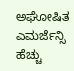ಅಘೋಷಿತ ಎಮರ್ಜೆನ್ಸಿ ಹೆಚ್ಚು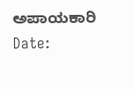ಅಪಾಯಕಾರಿ
Date: